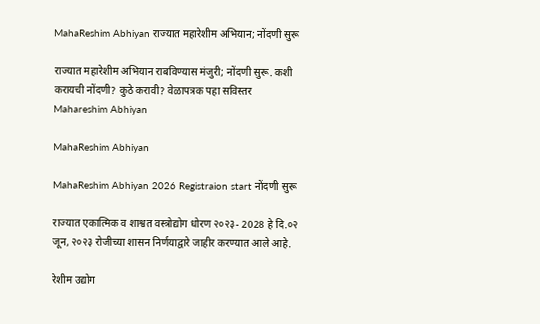MahaReshim Abhiyan राज्यात महारेशीम अभियान; नोंदणी सुरू

राज्यात महारेशीम अभियान राबविण्यास मंजुरी; नोंदणी सुरू. कशी करायची नोंदणी? कुठे करावी? वेळापत्रक पहा सविस्तर Mahareshim Abhiyan

MahaReshim Abhiyan

MahaReshim Abhiyan 2026 Registraion start नोंदणी सुरू

राज्यात एकात्मिक व शाश्वत वस्त्रोद्योग धोरण २०२३- 2028 हे दि.०२ जून, २०२३ रोजीच्या शासन निर्णयाद्वारे जाहीर करण्यात आले आहे.

रेशीम उद्योग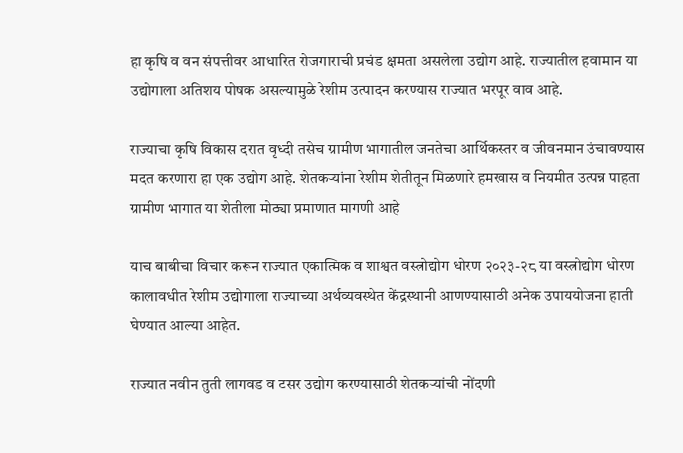हा कृषि व वन संपत्तीवर आधारित रोजगाराची प्रचंड क्षमता असलेला उद्योग आहे. राज्यातील हवामान या उद्योगाला अतिशय पोषक असल्यामुळे रेशीम उत्पादन करण्यास राज्यात भरपूर वाव आहे.

राज्याचा कृषि विकास दरात वृध्दी तसेच ग्रामीण भागातील जनतेचा आर्थिकस्तर व जीवनमान उंचावण्यास मदत करणारा हा एक उद्योग आहे. शेतकऱ्यांना रेशीम शेतीतून मिळणारे हमखास व नियमीत उत्पन्न पाहता ग्रामीण भागात या शेतीला मोठ्या प्रमाणात मागणी आहे

याच बाबीचा विचार करून राज्यात एकात्मिक व शाश्वत वस्त्रोद्योग धोरण २०२३-२८ या वस्त्रोद्योग धोरण कालावधीत रेशीम उद्योगाला राज्याच्या अर्थव्यवस्थेत केंद्रस्थानी आणण्यासाठी अनेक उपाययोजना हाती घेण्यात आल्या आहेत.

राज्यात नवीन तुती लागवड व टसर उद्योग करण्यासाठी शेतकऱ्यांची नोंदणी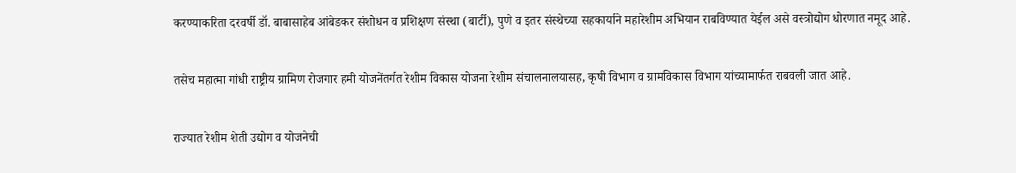करण्याकरिता दरवर्षी डॉ. बाबासाहेब आंबेडकर संशोधन व प्रशिक्षण संस्था (बार्टी), पुणे व इतर संस्थेच्या सहकार्याने महारेशीम अभियान राबविण्यात येईल असे वस्त्रोद्योग धोरणात नमूद आहे.

तसेच महात्मा गांधी राष्ट्रीय ग्रामिण रोजगार हमी योजनेंतर्गत रेशीम विकास योजना रेशीम संचालनालयासह, कृषी विभाग व ग्रामविकास विभाग यांच्यामार्फत राबवली जात आहे.

राज्यात रेशीम शेती उद्योग व योजनेची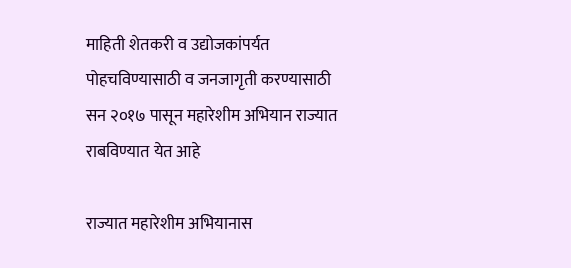माहिती शेतकरी व उद्योजकांपर्यत पोहचविण्यासाठी व जनजागृती करण्यासाठी सन २०१७ पासून महारेशीम अभियान राज्यात राबविण्यात येत आहे

राज्यात महारेशीम अभियानास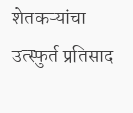शेतकऱ्यांचा उत्स्फुर्त प्रतिसाद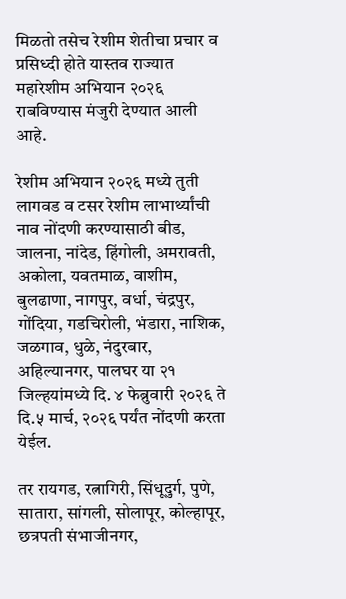मिळतो तसेच रेशीम शेतीचा प्रचार व प्रसिध्दी होते यास्तव राज्यात महारेशीम अभियान २०२६ राबविण्यास मंजुरी देण्यात आली आहे.

रेशीम अभियान २०२६ मध्ये तुती लागवड व टसर रेशीम लाभार्थ्यांची नाव नोंदणी करण्यासाठी बीड, जालना, नांदेड, हिंगोली, अमरावती, अकोला, यवतमाळ, वाशीम, बुलढाणा, नागपुर, वर्धा, चंद्रपुर, गोंदिया, गडचिरोली, भंडारा, नाशिक, जळगाव, धुळे, नंदुरबार, अहिल्यानगर, पालघर या २१ जिल्हयांमध्ये दि. ४ फेब्रुवारी २०२६ ते दि.५ मार्च, २०२६ पर्यंत नोंदणी करता येईल.

तर रायगड, रत्नागिरी, सिंधूदुर्ग, पुणे, सातारा, सांगली, सोलापूर, कोल्हापूर, छत्रपती संभाजीनगर,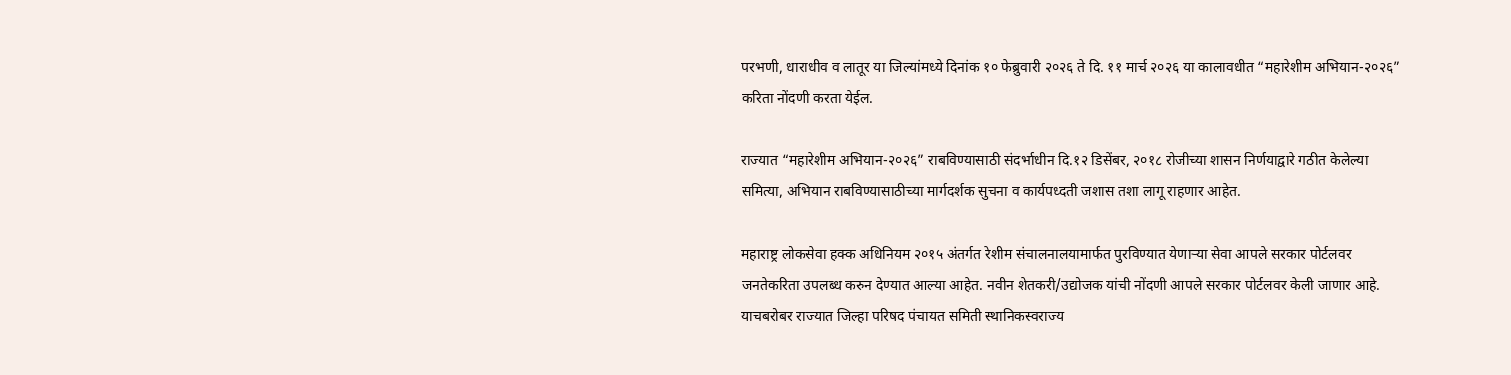परभणी, धाराधीव व लातूर या जिल्यांमध्ये दिनांक १० फेब्रुवारी २०२६ ते दि. ११ मार्च २०२६ या कालावधीत “महारेशीम अभियान-२०२६” करिता नोंदणी करता येईल.

राज्यात “महारेशीम अभियान-२०२६” राबविण्यासाठी संदर्भाधीन दि.१२ डिसेंबर, २०१८ रोजीच्या शासन निर्णयाद्वारे गठीत केलेल्या समित्या, अभियान राबविण्यासाठीच्या मार्गदर्शक सुचना व कार्यपध्दती जशास तशा लागू राहणार आहेत.

महाराष्ट्र लोकसेवा हक्क अधिनियम २०१५ अंतर्गत रेशीम संचालनालयामार्फत पुरविण्यात येणाऱ्या सेवा आपले सरकार पोर्टलवर जनतेकरिता उपलब्ध करुन देण्यात आल्या आहेत. नवीन शेतकरी/उद्योजक यांची नोंदणी आपले सरकार पोर्टलवर केली जाणार आहे. याचबरोबर राज्यात जिल्हा परिषद पंचायत समिती स्थानिकस्वराज्य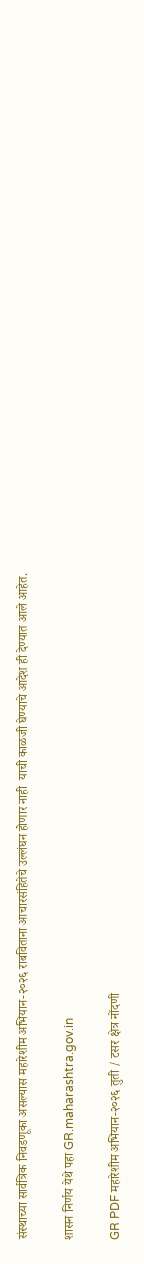संस्थाच्या सार्वत्रिक निवडणूका असल्यास महारेशीम अभियान-२०२६ राबविताना आचारसंहितेचे उल्लंघन होणार नाही  याची काळजी घेण्याचे आदेश ही देण्यात आले आहेत.

शासन निर्णय येथे पहा GR.maharashtra.gov.in

GR PDF महारेशीम अभियान-२०२६ तुती / टसर क्षेत्र नोंदणी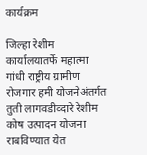कार्यक्रम

जिल्हा रेशीम कार्यालयातर्फे महात्मा गांधी राष्ट्रीय ग्रामीण रोजगार हमी योजनेअंतर्गत तुती लागवडीव्दारे रेशीम कोष उत्पादन योजना राबविण्यात येत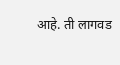आहे. ती लागवड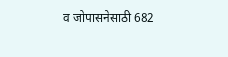व जोपासनेसाठी 682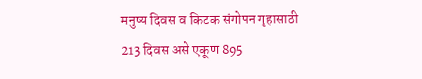मनुष्य दिवस व किटक संगोपन गृहासाठी 213 दिवस असे एकूण 895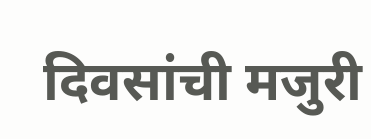दिवसांची मजुरी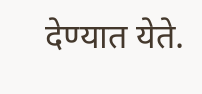देण्यात येते.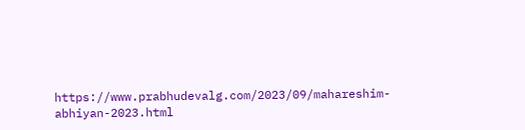https://www.prabhudevalg.com/2023/09/mahareshim-abhiyan-2023.html